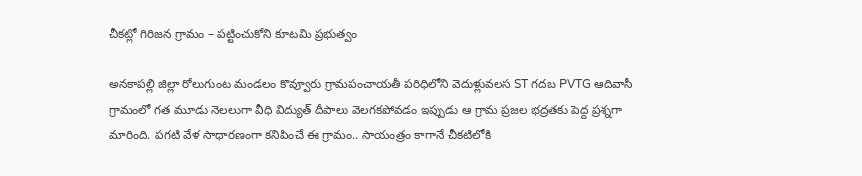చీకట్లో గిరిజన గ్రామం – పట్టించుకోని కూటమి ప్రభుత్వం

అనకాపల్లి జిల్లా రోలుగుంట మండలం కొవ్వూరు గ్రామపంచాయతీ పరిధిలోని వెదుళ్లువలస ST గదబ PVTG ఆదివాసీ గ్రామంలో గత మూడు నెలలుగా వీధి విద్యుత్‌ దీపాలు వెలగకపోవడం ఇప్పుడు ఆ గ్రామ ప్రజల భద్రతకు పెద్ద ప్రశ్నగా మారింది. పగటి వేళ సాధారణంగా కనిపించే ఈ గ్రామం.. సాయంత్రం కాగానే చీకటిలోకి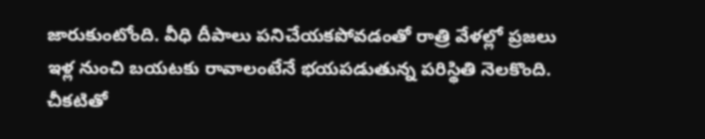జారుకుంటోంది. వీధి దీపాలు పనిచేయకపోవడంతో రాత్రి వేళల్లో ప్రజలు ఇళ్ల నుంచి బయటకు రావాలంటేనే భయపడుతున్న పరిస్థితి నెలకొంది. చీకటితో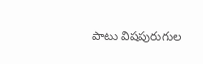పాటు విషపురుగుల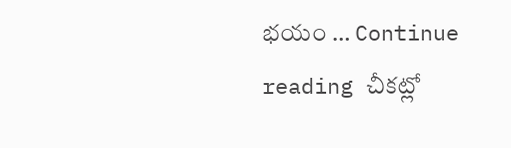భయం … Continue reading చీకట్లో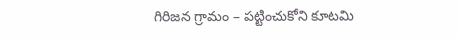గిరిజన గ్రామం – పట్టించుకోని కూటమి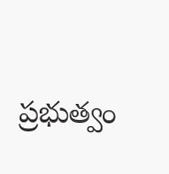ప్రభుత్వం